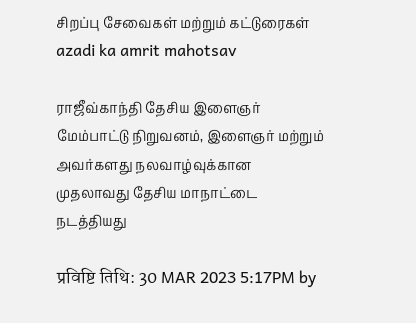சிறப்பு சேவைகள் மற்றும் கட்டுரைகள்
azadi ka amrit mahotsav

ராஜீவ்காந்தி தேசிய இளைஞர் மேம்பாட்டு நிறுவனம், இளைஞர் மற்றும் அவர்களது நலவாழ்வுக்கான முதலாவது தேசிய மாநாட்டை நடத்தியது

प्रविष्टि तिथि: 30 MAR 2023 5:17PM by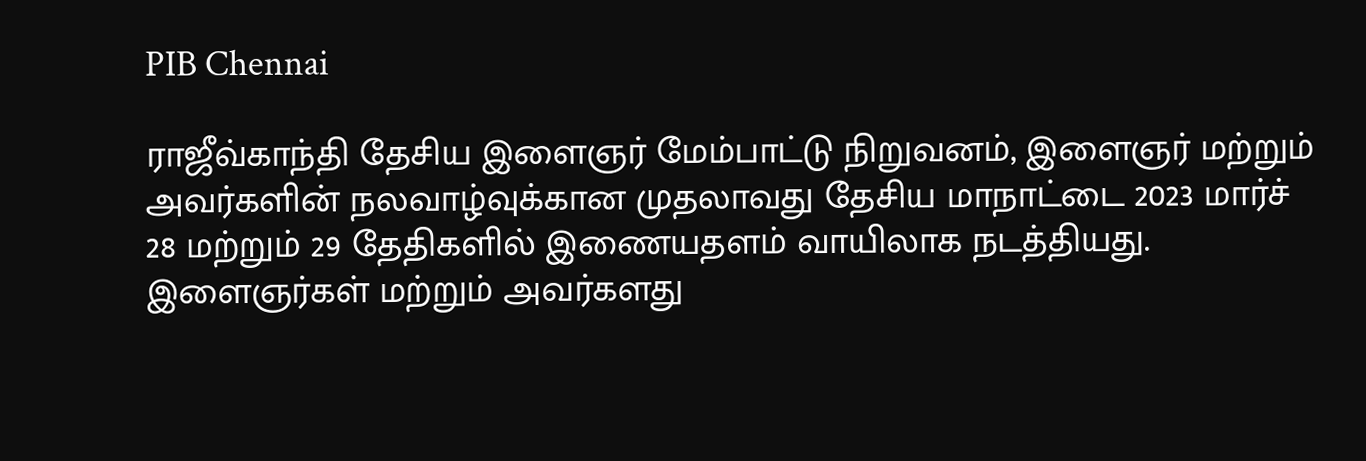PIB Chennai

ராஜீவ்காந்தி தேசிய இளைஞர் மேம்பாட்டு நிறுவனம், இளைஞர் மற்றும் அவர்களின் நலவாழ்வுக்கான முதலாவது தேசிய மாநாட்டை 2023 மார்ச் 28 மற்றும் 29 தேதிகளில் இணையதளம் வாயிலாக நடத்தியது. இளைஞர்கள் மற்றும் அவர்களது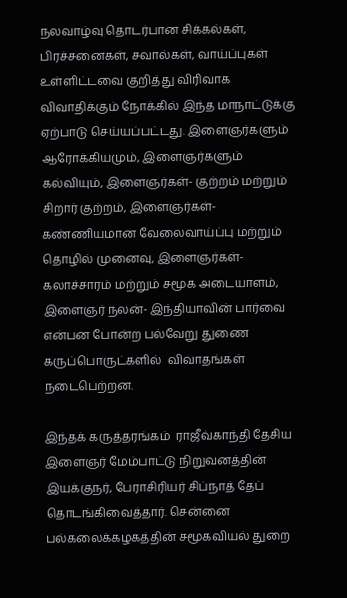நலவாழ்வு தொடர்பான சிக்கல்கள், பிரச்சனைகள், சவால்கள், வாய்ப்புகள் உள்ளிட்டவை குறித்து விரிவாக விவாதிக்கும் நோக்கில் இந்த மாநாட்டுக்கு ஏற்பாடு செய்யப்பட்டது. இளைஞர்களும் ஆரோக்கியமும், இளைஞர்களும் கல்வியும், இளைஞர்கள்- குற்றம் மற்றும் சிறார் குற்றம், இளைஞர்கள்- கண்ணியமான வேலைவாய்ப்பு மற்றும் தொழில் முனைவு, இளைஞர்கள்- கலாச்சாரம் மற்றும் சமூக அடையாளம், இளைஞர் நலன்- இந்தியாவின் பார்வை என்பன போன்ற பல்வேறு துணை கருப்பொருட்களில்  விவாதங்கள் நடைபெற்றன.

இந்தக் கருத்தரங்கம்  ராஜீவ்காந்தி தேசிய இளைஞர் மேம்பாட்டு நிறுவனத்தின் இயக்குநர், பேராசிரியர் சிப்நாத் தேப் தொடங்கிவைத்தார். சென்னை பல்கலைக்கழகத்தின் சமூகவியல் துறை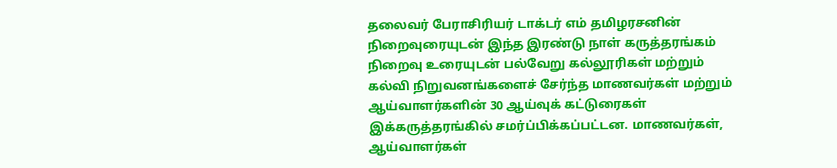தலைவர் பேராசிரியர் டாக்டர் எம் தமிழரசனின் நிறைவுரையுடன் இந்த இரண்டு நாள் கருத்தரங்கம் நிறைவு உரையுடன் பல்வேறு கல்லூரிகள் மற்றும் கல்வி நிறுவனங்களைச் சேர்ந்த மாணவர்கள் மற்றும் ஆய்வாளர்களின் 30 ஆய்வுக் கட்டுரைகள் இக்கருத்தரங்கில் சமர்ப்பிக்கப்பட்டன. மாணவர்கள், ஆய்வாளர்கள்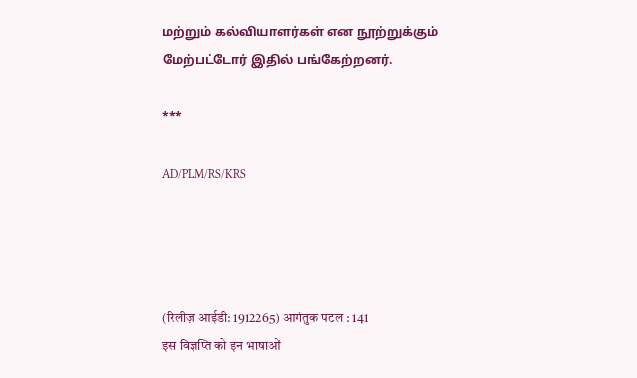மற்றும் கல்வியாளர்கள் என நூற்றுக்கும் மேற்பட்டோர் இதில் பங்கேற்றனர்.

***

AD/PLM/RS/KRS




(रिलीज़ आईडी: 1912265) आगंतुक पटल : 141
इस विज्ञप्ति को इन भाषाओं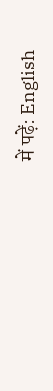में पढ़ें: English